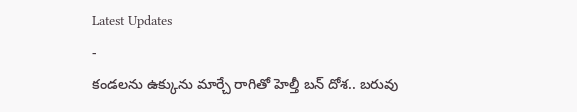Latest Updates
-
కండలను ఉక్కును మార్చే రాగితో హెల్తీ బన్ దోశ.. బరువు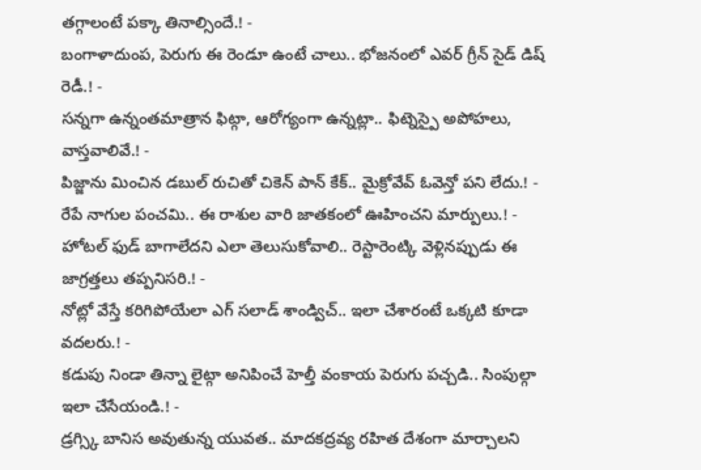తగ్గాలంటే పక్కా తినాల్సిందే.! -
బంగాళాదుంప, పెరుగు ఈ రెండూ ఉంటే చాలు.. భోజనంలో ఎవర్ గ్రీన్ సైడ్ డిష్ రెడీ.! -
సన్నగా ఉన్నంతమాత్రాన ఫిట్గా, ఆరోగ్యంగా ఉన్నట్లా.. ఫిట్నెస్పై అపోహలు, వాస్తవాలివే.! -
పిజ్జాను మించిన డబుల్ రుచితో చికెన్ పాన్ కేక్.. మైక్రోవేవ్ ఓవెన్తో పని లేదు.! -
రేపే నాగుల పంచమి.. ఈ రాశుల వారి జాతకంలో ఊహించని మార్పులు.! -
హోటల్ ఫుడ్ బాగాలేదని ఎలా తెలుసుకోవాలి.. రెస్టారెంట్కి వెళ్లినప్పుడు ఈ జాగ్రత్తలు తప్పనిసరి.! -
నోట్లో వేస్తే కరిగిపోయేలా ఎగ్ సలాడ్ శాండ్విచ్.. ఇలా చేశారంటే ఒక్కటి కూడా వదలరు.! -
కడుపు నిండా తిన్నా లైట్గా అనిపించే హెల్తీ వంకాయ పెరుగు పచ్చడి.. సింపుల్గా ఇలా చేసేయండి.! -
డ్రగ్స్కి బానిస అవుతున్న యువత.. మాదకద్రవ్య రహిత దేశంగా మార్చాలని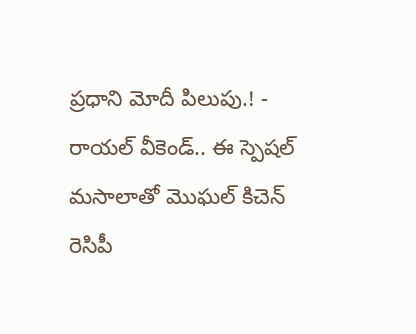ప్రధాని మోదీ పిలుపు.! -
రాయల్ వీకెండ్.. ఈ స్పెషల్ మసాలాతో మొఘల్ కిచెన్ రెసిపీ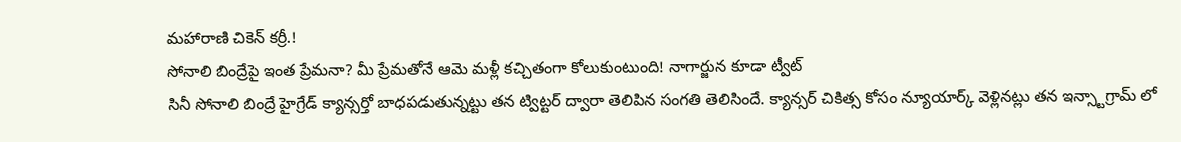మహారాణి చికెన్ కర్రీ.!
సోనాలి బింద్రేపై ఇంత ప్రేమనా? మీ ప్రేమతోనే ఆమె మళ్లీ కచ్చితంగా కోలుకుంటుంది! నాగార్జున కూడా ట్వీట్
సినీ సోనాలి బింద్రే హైగ్రేడ్ క్యాన్సర్తో బాధపడుతున్నట్టు తన ట్విట్టర్ ద్వారా తెలిపిన సంగతి తెలిసిందే. క్యాన్సర్ చికిత్స కోసం న్యూయార్క్ వెళ్లినట్లు తన ఇన్స్టాగ్రామ్ లో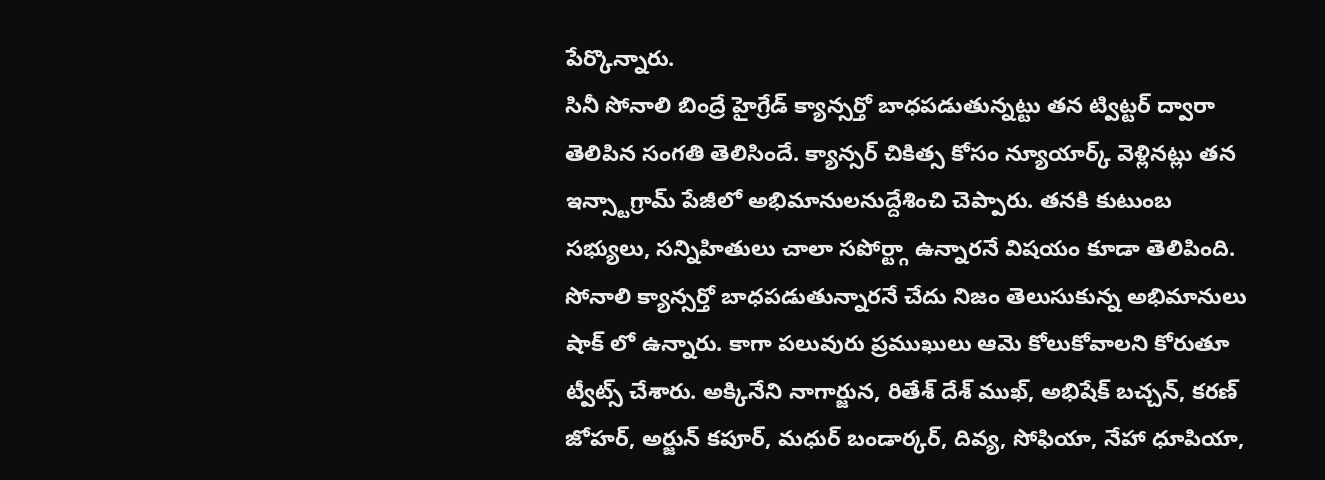పేర్కొన్నారు.
సినీ సోనాలి బింద్రే హైగ్రేడ్ క్యాన్సర్తో బాధపడుతున్నట్టు తన ట్విట్టర్ ద్వారా తెలిపిన సంగతి తెలిసిందే. క్యాన్సర్ చికిత్స కోసం న్యూయార్క్ వెళ్లినట్లు తన ఇన్స్టాగ్రామ్ పేజీలో అభిమానులనుద్దేశించి చెప్పారు. తనకి కుటుంబ సభ్యులు, సన్నిహితులు చాలా సపోర్ట్గా ఉన్నారనే విషయం కూడా తెలిపింది. సోనాలి క్యాన్సర్తో బాధపడుతున్నారనే చేదు నిజం తెలుసుకున్న అభిమానులు షాక్ లో ఉన్నారు. కాగా పలువురు ప్రముఖులు ఆమె కోలుకోవాలని కోరుతూ ట్వీట్స్ చేశారు. అక్కినేని నాగార్జున, రితేశ్ దేశ్ ముఖ్, అభిషేక్ బచ్చన్, కరణ్ జోహర్, అర్జున్ కపూర్, మధుర్ బండార్కర్, దివ్య, సోఫియా, నేహా ధూపియా,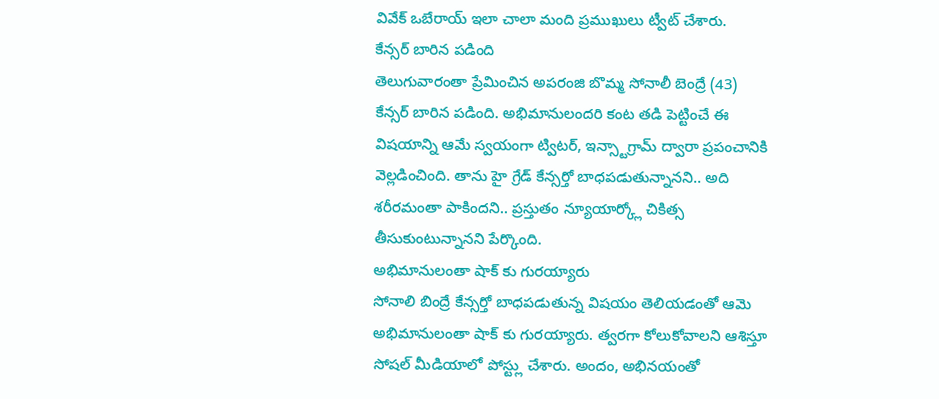వివేక్ ఒబేరాయ్ ఇలా చాలా మంది ప్రముఖులు ట్వీట్ చేశారు.
కేన్సర్ బారిన పడింది
తెలుగువారంతా ప్రేమించిన అపరంజి బొమ్మ సోనాలీ బెంద్రే (43) కేన్సర్ బారిన పడింది. అభిమానులందరి కంట తడి పెట్టించే ఈ విషయాన్ని ఆమే స్వయంగా ట్విటర్, ఇన్స్టాగ్రామ్ ద్వారా ప్రపంచానికి వెల్లడించింది. తాను హై గ్రేడ్ కేన్సర్తో బాధపడుతున్నానని.. అది శరీరమంతా పాకిందని.. ప్రస్తుతం న్యూయార్క్లో చికిత్స తీసుకుంటున్నానని పేర్కొంది.
అభిమానులంతా షాక్ కు గురయ్యారు
సోనాలి బింద్రే కేన్సర్తో బాధపడుతున్న విషయం తెలియడంతో ఆమె అభిమానులంతా షాక్ కు గురయ్యారు. త్వరగా కోలుకోవాలని ఆశిస్తూ సోషల్ మీడియాలో పోస్ట్లు చేశారు. అందం, అభినయంతో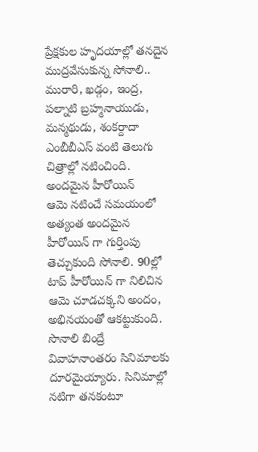ప్రేక్షకుల హృదయాల్లో తనదైన ముద్రవేసుకున్న సోనాలి.. మురారి, ఖడ్గం, ఇంద్ర, పల్నాటి బ్రహ్మనాయుడు, మన్మథుడు, శంకర్దాదా ఎంబీబీఎస్ వంటి తెలుగు చిత్రాల్లో నటించింది.
అందమైన హీరోయిన్
ఆమె నటించే సమయంలో అత్యంత అందమైన హీరోయిన్ గా గుర్తింపు తెచ్చుకుంది సోనాలి. 90ల్లో టాప్ హీరోయిన్ గా నిలిచిన ఆమె చూడచక్కని అందం, అభినయంతో ఆకట్టుకుంది. సొనాలి బింద్రే వివాహనాంతరం సినిమాలకు దూరమైయ్యారు. సినిమాల్లో నటిగా తనకంటూ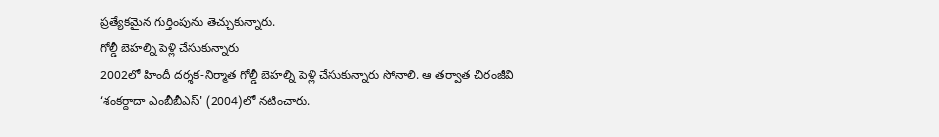ప్రత్యేకమైన గుర్తింపును తెచ్చుకున్నారు.
గోల్డీ బెహల్ని పెళ్లి చేసుకున్నారు
2002లో హిందీ దర్శక-నిర్మాత గోల్డీ బెహల్ని పెళ్లి చేసుకున్నారు సోనాలి. ఆ తర్వాత చిరంజీవి ‘శంకర్దాదా ఎంబీబీఎస్' (2004)లో నటించారు.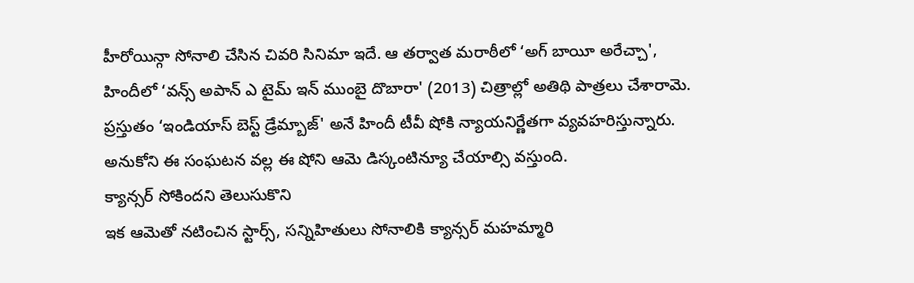హీరోయిన్గా సోనాలి చేసిన చివరి సినిమా ఇదే. ఆ తర్వాత మరాఠీలో ‘అగ్ బాయీ అరేచ్చా', హిందీలో ‘వన్స్ అపాన్ ఎ టైమ్ ఇన్ ముంబై దొబారా' (2013) చిత్రాల్లో అతిథి పాత్రలు చేశారామె. ప్రస్తుతం ‘ఇండియాస్ బెస్ట్ డ్రేమ్బాజ్' అనే హిందీ టీవీ షోకి న్యాయనిర్ణేతగా వ్యవహరిస్తున్నారు. అనుకోని ఈ సంఘటన వల్ల ఈ షోని ఆమె డిస్కంటిన్యూ చేయాల్సి వస్తుంది.
క్యాన్సర్ సోకిందని తెలుసుకొని
ఇక ఆమెతో నటించిన స్టార్స్, సన్నిహితులు సోనాలికి క్యాన్సర్ మహమ్మారి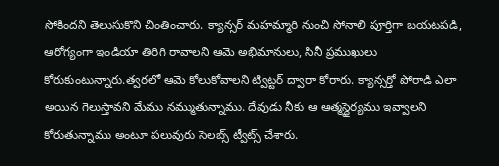సోకిందని తెలుసుకొని చింతించారు. క్యాన్సర్ మహమ్మారి నుంచి సోనాలి పూర్తిగా బయటపడి, ఆరోగ్యంగా ఇండియా తిరిగి రావాలని ఆమె అభిమానులు, సినీ ప్రముఖులు కోరుకుంటున్నారు.త్వరలో ఆమె కోలుకోవాలని ట్విట్టర్ ద్వారా కోరారు. క్యాన్సర్తో పోరాడి ఎలా అయిన గెలుస్తావని మేము నమ్ముతున్నాము. దేవుడు నీకు ఆ ఆత్మస్థైర్యము ఇవ్వాలని కోరుతున్నాము అంటూ పలువురు సెలబ్స్ ట్వీట్స్ చేశారు.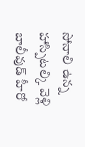సోనాలి ఉన్న హాస్పిటల్కి వెళ్లి
బాలీవుడ్ హీరో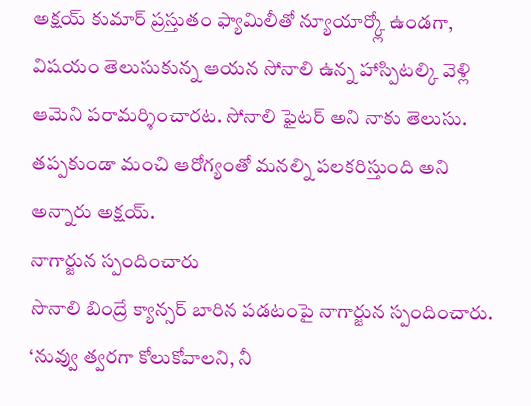అక్షయ్ కుమార్ ప్రస్తుతం ఫ్యామిలీతో న్యూయార్క్లో ఉండగా, విషయం తెలుసుకున్న ఆయన సోనాలి ఉన్న హాస్పిటల్కి వెళ్లి ఆమెని పరామర్శించారట. సోనాలి ఫైటర్ అని నాకు తెలుసు. తప్పకుండా మంచి ఆరోగ్యంతో మనల్ని పలకరిస్తుంది అని అన్నారు అక్షయ్.
నాగార్జున స్పందించారు
సొనాలి బింద్రే క్యాన్సర్ బారిన పడటంపై నాగార్జున స్పందించారు. ‘నువ్వు త్వరగా కోలుకోవాలని, నీ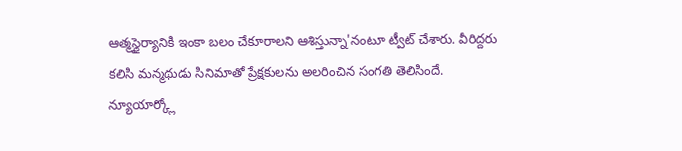ఆత్మస్థైర్యానికి ఇంకా బలం చేకూరాలని ఆశిస్తున్నా'నంటూ ట్వీట్ చేశారు. వీరిద్దరు కలిసి మన్మథుడు సినిమాతో ప్రేక్షకులను అలరించిన సంగతి తెలిసిందే.
న్యూయార్క్లో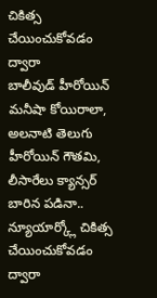చికిత్స చేయించుకోవడం ద్వారా
బాలీవుడ్ హీరోయిన్ మనీషా కోయిరాలా, అలనాటి తెలుగు హీరోయిన్ గౌతమి, లీసారేలు క్యాన్సర్ బారిన పడినా.. న్యూయార్క్లో చికిత్స చేయించుకోవడం ద్వారా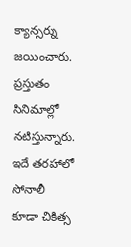క్యాన్సర్ను జయించారు. ప్రస్తుతం సినిమాల్లో నటిస్తున్నారు. ఇదే తరహాలో సోనాలీ కూడా చికిత్స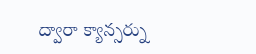ద్వారా క్యాన్సర్ను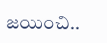జయించి..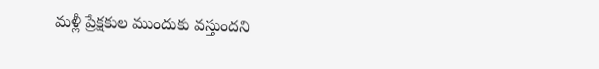మళ్లీ ప్రేక్షకుల ముందుకు వస్తుందని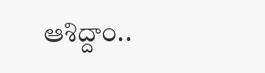ఆశిద్దాం..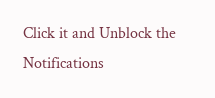Click it and Unblock the Notifications